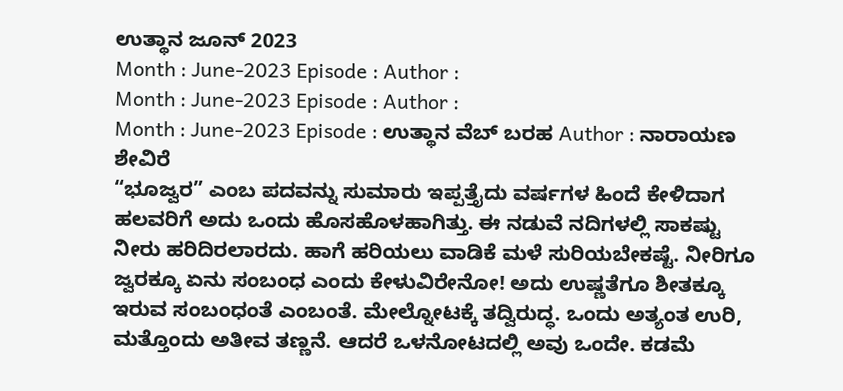ಉತ್ಥಾನ ಜೂನ್ 2023
Month : June-2023 Episode : Author :
Month : June-2023 Episode : Author :
Month : June-2023 Episode : ಉತ್ಥಾನ ವೆಬ್ ಬರಹ Author : ನಾರಾಯಣ ಶೇವಿರೆ
“ಭೂಜ್ವರ” ಎಂಬ ಪದವನ್ನು ಸುಮಾರು ಇಪ್ಪತ್ತೈದು ವರ್ಷಗಳ ಹಿಂದೆ ಕೇಳಿದಾಗ ಹಲವರಿಗೆ ಅದು ಒಂದು ಹೊಸಹೊಳಹಾಗಿತ್ತು. ಈ ನಡುವೆ ನದಿಗಳಲ್ಲಿ ಸಾಕಷ್ಟು ನೀರು ಹರಿದಿರಲಾರದು. ಹಾಗೆ ಹರಿಯಲು ವಾಡಿಕೆ ಮಳೆ ಸುರಿಯಬೇಕಷ್ಟೆ. ನೀರಿಗೂ ಜ್ವರಕ್ಕೂ ಏನು ಸಂಬಂಧ ಎಂದು ಕೇಳುವಿರೇನೋ! ಅದು ಉಷ್ಣತೆಗೂ ಶೀತಕ್ಕೂ ಇರುವ ಸಂಬಂಧಂತೆ ಎಂಬಂತೆ. ಮೇಲ್ನೋಟಕ್ಕೆ ತದ್ವಿರುದ್ಧ. ಒಂದು ಅತ್ಯಂತ ಉರಿ, ಮತ್ತೊಂದು ಅತೀವ ತಣ್ಣನೆ. ಆದರೆ ಒಳನೋಟದಲ್ಲಿ ಅವು ಒಂದೇ. ಕಡಮೆ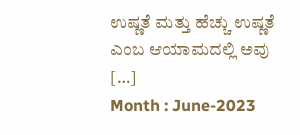ಉಷ್ಣತೆ ಮತ್ತು ಹೆಚ್ಚು ಉಷ್ಣತೆ ಎಂಬ ಆಯಾಮದಲ್ಲಿ ಅವು […]
Month : June-2023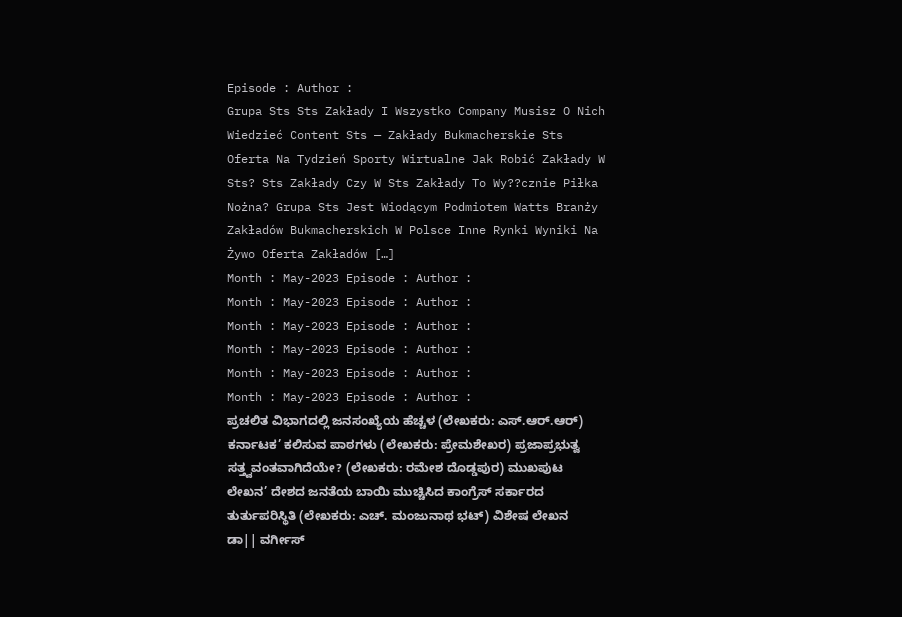Episode : Author :
Grupa Sts Sts Zakłady I Wszystko Company Musisz O Nich Wiedzieć Content Sts — Zakłady Bukmacherskie Sts Oferta Na Tydzień Sporty Wirtualne Jak Robić Zakłady W Sts? Sts Zakłady Czy W Sts Zakłady To Wy??cznie Piłka Nożna? Grupa Sts Jest Wiodącym Podmiotem Watts Branży Zakładów Bukmacherskich W Polsce Inne Rynki Wyniki Na Żywo Oferta Zakładów […]
Month : May-2023 Episode : Author :
Month : May-2023 Episode : Author :
Month : May-2023 Episode : Author :
Month : May-2023 Episode : Author :
Month : May-2023 Episode : Author :
Month : May-2023 Episode : Author :
ಪ್ರಚಲಿತ ವಿಭಾಗದಲ್ಲಿ ಜನಸಂಖ್ಯೆಯ ಹೆಚ್ಚಳ (ಲೇಖಕರು: ಎಸ್.ಆರ್.ಆರ್) ಕರ್ನಾಟಕ’ ಕಲಿಸುವ ಪಾಠಗಳು (ಲೇಖಕರು: ಪ್ರೇಮಶೇಖರ) ಪ್ರಜಾಪ್ರಭುತ್ವ ಸತ್ತ್ವವಂತವಾಗಿದೆಯೇ? (ಲೇಖಕರು: ರಮೇಶ ದೊಡ್ಡಪುರ) ಮುಖಪುಟ ಲೇಖನ’ ದೇಶದ ಜನತೆಯ ಬಾಯಿ ಮುಚ್ಚಿಸಿದ ಕಾಂಗ್ರೆಸ್ ಸರ್ಕಾರದ ತುರ್ತುಪರಿಸ್ಥಿತಿ (ಲೇಖಕರು: ಎಚ್. ಮಂಜುನಾಥ ಭಟ್) ವಿಶೇಷ ಲೇಖನ ಡಾ|| ವರ್ಗೀಸ್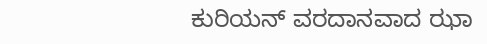ಕುರಿಯನ್ ವರದಾನವಾದ ಝಾ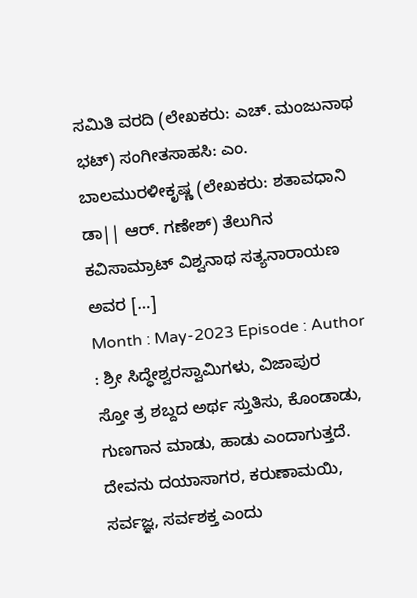ಸಮಿತಿ ವರದಿ (ಲೇಖಕರು: ಎಚ್. ಮಂಜುನಾಥ ಭಟ್) ಸಂಗೀತಸಾಹಸಿ: ಎಂ. ಬಾಲಮುರಳೀಕೃಷ್ಣ (ಲೇಖಕರು: ಶತಾವಧಾನಿ ಡಾ|| ಆರ್. ಗಣೇಶ್) ತೆಲುಗಿನ ಕವಿಸಾಮ್ರಾಟ್ ವಿಶ್ವನಾಥ ಸತ್ಯನಾರಾಯಣ ಅವರ […]
Month : May-2023 Episode : Author : ಶ್ರೀ ಸಿದ್ಧೇಶ್ವರಸ್ವಾಮಿಗಳು, ವಿಜಾಪುರ
ಸ್ತೋ ತ್ರ ಶಬ್ದದ ಅರ್ಥ ಸ್ತುತಿಸು, ಕೊಂಡಾಡು, ಗುಣಗಾನ ಮಾಡು, ಹಾಡು ಎಂದಾಗುತ್ತದೆ. ದೇವನು ದಯಾಸಾಗರ, ಕರುಣಾಮಯಿ, ಸರ್ವಜ್ಞ, ಸರ್ವಶಕ್ತ ಎಂದು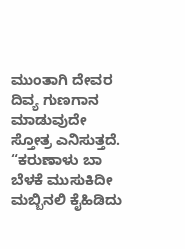ಮುಂತಾಗಿ ದೇವರ ದಿವ್ಯ ಗುಣಗಾನ ಮಾಡುವುದೇ ಸ್ತೋತ್ರ ಎನಿಸುತ್ತದೆ. “ಕರುಣಾಳು ಬಾ ಬೆಳಕೆ ಮುಸುಕಿದೀ ಮಬ್ಬಿನಲಿ ಕೈಹಿಡಿದು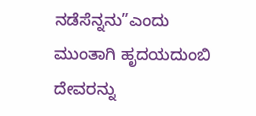ನಡೆಸೆನ್ನನು”ಎಂದು ಮುಂತಾಗಿ ಹೃದಯದುಂಬಿ ದೇವರನ್ನು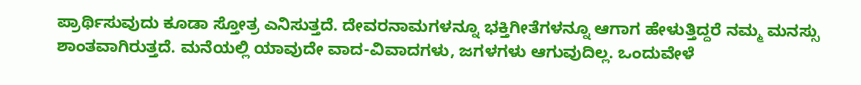ಪ್ರಾರ್ಥಿಸುವುದು ಕೂಡಾ ಸ್ತೋತ್ರ ಎನಿಸುತ್ತದೆ. ದೇವರನಾಮಗಳನ್ನೂ ಭಕ್ತಿಗೀತೆಗಳನ್ನೂ ಆಗಾಗ ಹೇಳುತ್ತಿದ್ದರೆ ನಮ್ಮ ಮನಸ್ಸು ಶಾಂತವಾಗಿರುತ್ತದೆ. ಮನೆಯಲ್ಲಿ ಯಾವುದೇ ವಾದ-ವಿವಾದಗಳು, ಜಗಳಗಳು ಆಗುವುದಿಲ್ಲ. ಒಂದುವೇಳೆ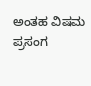ಅಂತಹ ವಿಷಮ ಪ್ರಸಂಗ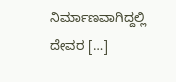ನಿರ್ಮಾಣವಾಗಿದ್ದಲ್ಲಿ ದೇವರ […]